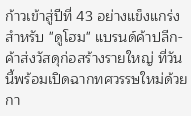ก้าวเข้าสู่ปีที่ 43 อย่างแข็งแกร่งสำหรับ "ดูโฮม" แบรนด์ค้าปลีก-ค้าส่งวัสดุก่อสร้างรายใหญ่ ที่วันนี้พร้อมเปิดฉากทศวรรษใหม่ด้วยกา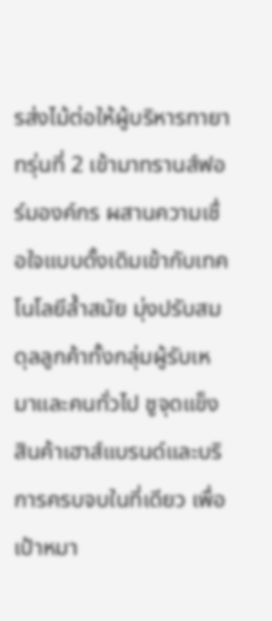รส่งไม้ต่อให้ผู้บริหารทายาทรุ่นที่ 2 เข้ามาทรานส์ฟอร์มองค์กร ผสานความเชื่อใจแบบดั้งเดิมเข้ากับเทคโนโลยีล้ำสมัย มุ่งปรับสมดุลลูกค้าทั้งกลุ่มผู้รับเหมาและคนทั่วไป ชูจุดแข็งสินค้าเฮาส์แบรนด์และบริการครบจบในที่เดียว เพื่อเป้าหมา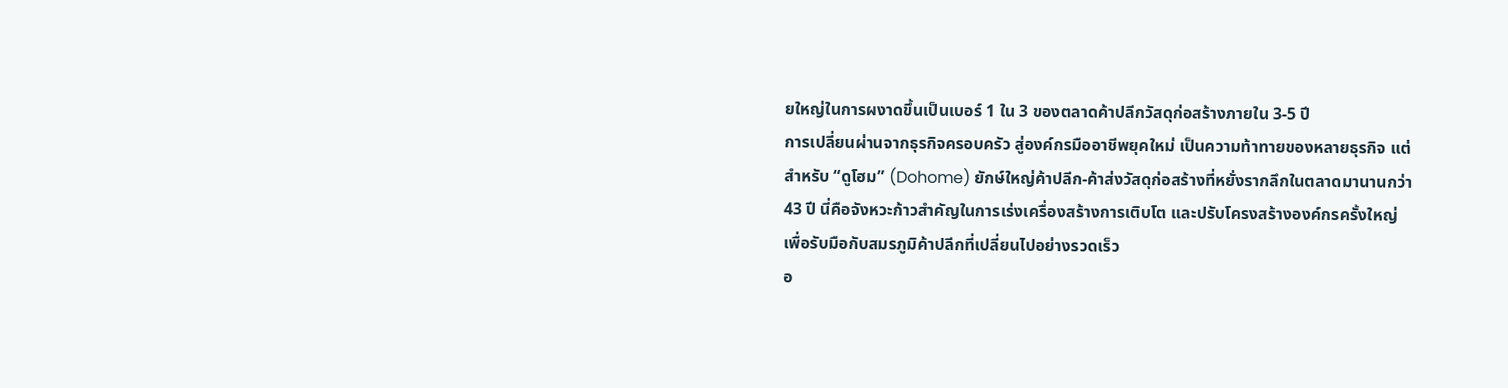ยใหญ่ในการผงาดขึ้นเป็นเบอร์ 1 ใน 3 ของตลาดค้าปลีกวัสดุก่อสร้างภายใน 3-5 ปี
การเปลี่ยนผ่านจากธุรกิจครอบครัว สู่องค์กรมืออาชีพยุคใหม่ เป็นความท้าทายของหลายธุรกิจ แต่สำหรับ “ดูโฮม” (Dohome) ยักษ์ใหญ่ค้าปลีก-ค้าส่งวัสดุก่อสร้างที่หยั่งรากลึกในตลาดมานานกว่า 43 ปี นี่คือจังหวะก้าวสำคัญในการเร่งเครื่องสร้างการเติบโต และปรับโครงสร้างองค์กรครั้งใหญ่ เพื่อรับมือกับสมรภูมิค้าปลีกที่เปลี่ยนไปอย่างรวดเร็ว
อ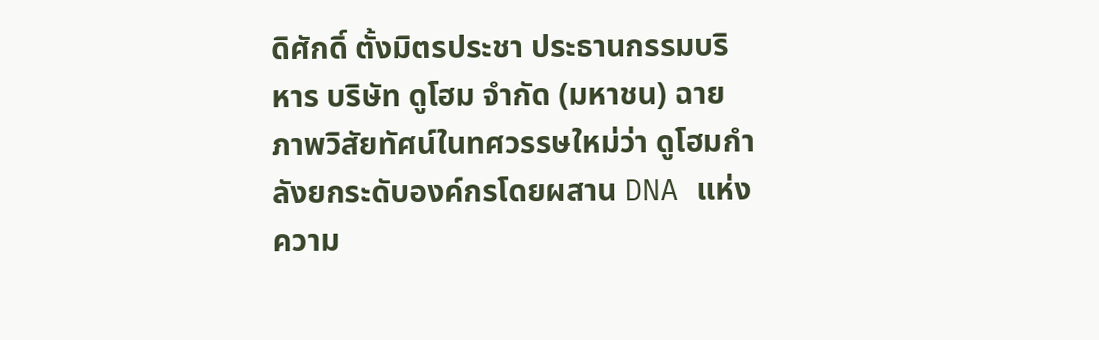ดิศักดิ์ ตั้งมิตรประชา ประธานกรรมบริหาร บริษัท ดูโฮม จำกัด (มหาชน) ฉายภาพวิสัยทัศน์ในทศวรรษใหม่ว่า ดูโฮมกำลังยกระดับองค์กรโดยผสาน DNA แห่งความ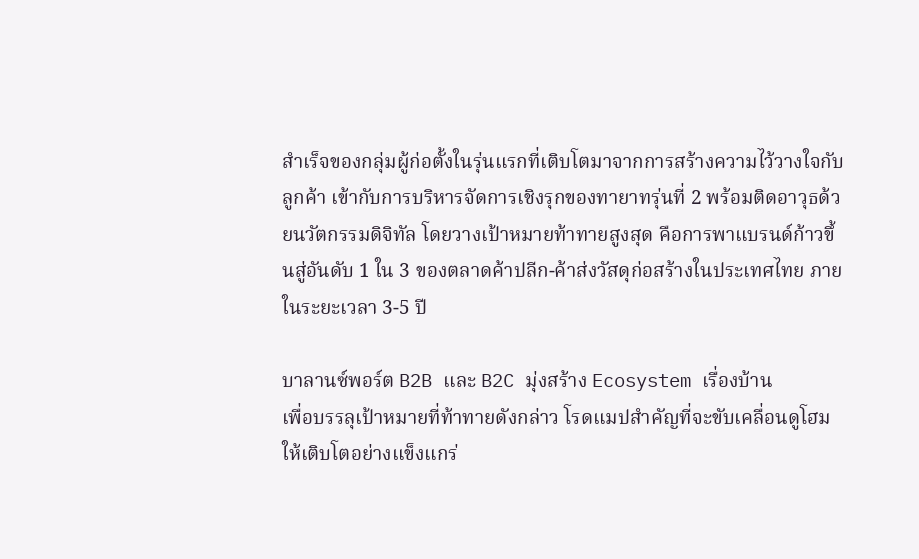สำเร็จของกลุ่มผู้ก่อตั้งในรุ่นแรกที่เติบโตมาจากการสร้างความไว้วางใจกับลูกค้า เข้ากับการบริหารจัดการเชิงรุกของทายาทรุ่นที่ 2 พร้อมติดอาวุธด้วยนวัตกรรมดิจิทัล โดยวางเป้าหมายท้าทายสูงสุด คือการพาแบรนด์ก้าวขึ้นสู่อันดับ 1 ใน 3 ของตลาดค้าปลีก-ค้าส่งวัสดุก่อสร้างในประเทศไทย ภายในระยะเวลา 3-5 ปี

บาลานซ์พอร์ต B2B และ B2C มุ่งสร้าง Ecosystem เรื่องบ้าน
เพื่อบรรลุเป้าหมายที่ท้าทายดังกล่าว โรดแมปสำคัญที่จะขับเคลื่อนดูโฮมให้เติบโตอย่างแข็งแกร่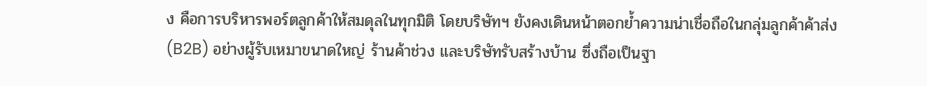ง คือการบริหารพอร์ตลูกค้าให้สมดุลในทุกมิติ โดยบริษัทฯ ยังคงเดินหน้าตอกย้ำความน่าเชื่อถือในกลุ่มลูกค้าค้าส่ง (B2B) อย่างผู้รับเหมาขนาดใหญ่ ร้านค้าช่วง และบริษัทรับสร้างบ้าน ซึ่งถือเป็นฐา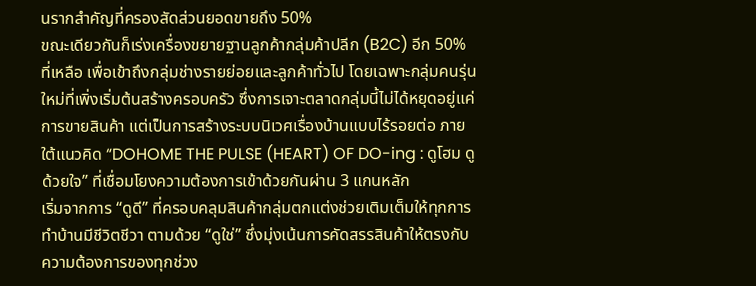นรากสำคัญที่ครองสัดส่วนยอดขายถึง 50%
ขณะเดียวกันก็เร่งเครื่องขยายฐานลูกค้ากลุ่มค้าปลีก (B2C) อีก 50% ที่เหลือ เพื่อเข้าถึงกลุ่มช่างรายย่อยและลูกค้าทั่วไป โดยเฉพาะกลุ่มคนรุ่นใหม่ที่เพิ่งเริ่มต้นสร้างครอบครัว ซึ่งการเจาะตลาดกลุ่มนี้ไม่ได้หยุดอยู่แค่การขายสินค้า แต่เป็นการสร้างระบบนิเวศเรื่องบ้านแบบไร้รอยต่อ ภายใต้แนวคิด “DOHOME THE PULSE (HEART) OF DO-ing : ดูโฮม ดูด้วยใจ” ที่เชื่อมโยงความต้องการเข้าด้วยกันผ่าน 3 แกนหลัก
เริ่มจากการ “ดูดี” ที่ครอบคลุมสินค้ากลุ่มตกแต่งช่วยเติมเต็มให้ทุกการทำบ้านมีชีวิตชีวา ตามด้วย “ดูใช่” ซึ่งมุ่งเน้นการคัดสรรสินค้าให้ตรงกับความต้องการของทุกช่วง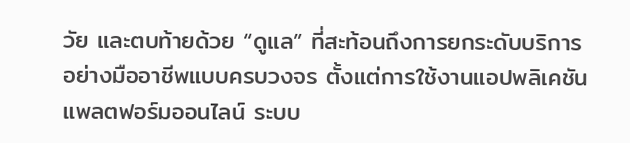วัย และตบท้ายด้วย “ดูแล” ที่สะท้อนถึงการยกระดับบริการอย่างมืออาชีพแบบครบวงจร ตั้งแต่การใช้งานแอปพลิเคชัน แพลตฟอร์มออนไลน์ ระบบ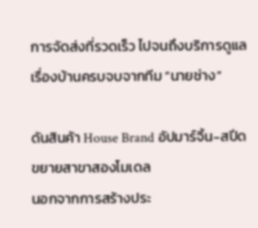การจัดส่งที่รวดเร็ว ไปจนถึงบริการดูแลเรื่องบ้านครบจบจากทีม “นายช่าง”

ดันสินค้า House Brand อัปมาร์จิ้น-สปีดขยายสาขาสองโมเดล
นอกจากการสร้างประ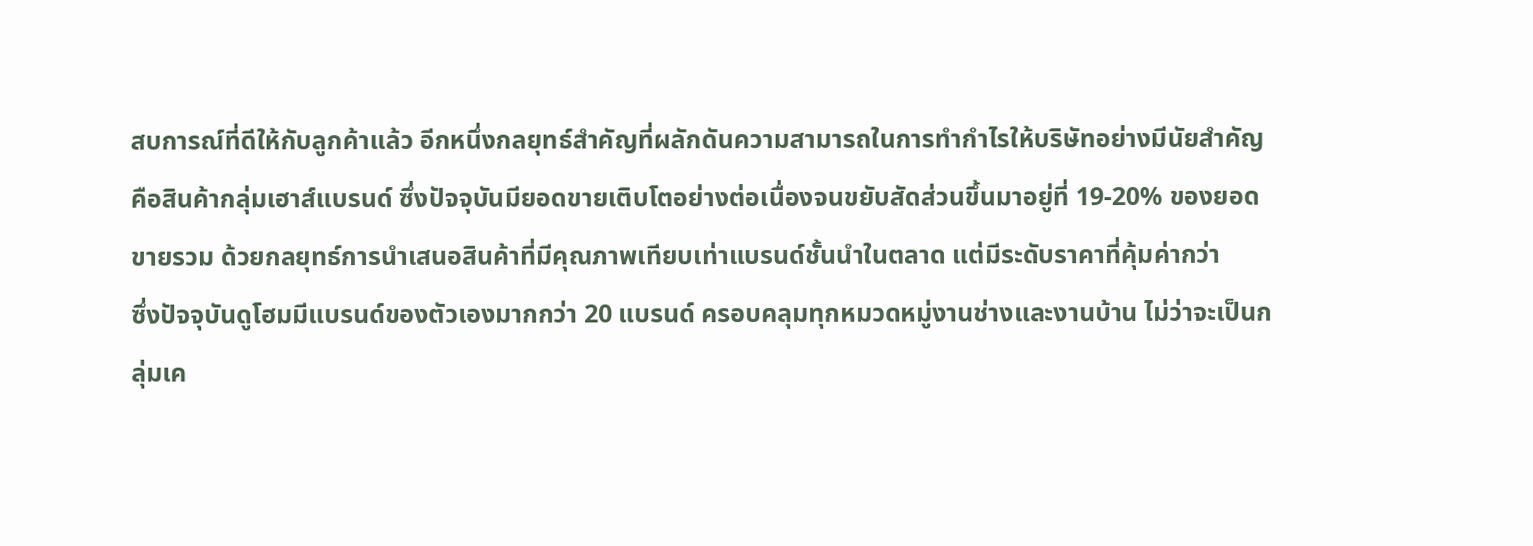สบการณ์ที่ดีให้กับลูกค้าแล้ว อีกหนึ่งกลยุทธ์สำคัญที่ผลักดันความสามารถในการทำกำไรให้บริษัทอย่างมีนัยสำคัญ คือสินค้ากลุ่มเฮาส์แบรนด์ ซึ่งปัจจุบันมียอดขายเติบโตอย่างต่อเนื่องจนขยับสัดส่วนขึ้นมาอยู่ที่ 19-20% ของยอดขายรวม ด้วยกลยุทธ์การนำเสนอสินค้าที่มีคุณภาพเทียบเท่าแบรนด์ชั้นนำในตลาด แต่มีระดับราคาที่คุ้มค่ากว่า
ซึ่งปัจจุบันดูโฮมมีแบรนด์ของตัวเองมากกว่า 20 แบรนด์ ครอบคลุมทุกหมวดหมู่งานช่างและงานบ้าน ไม่ว่าจะเป็นกลุ่มเค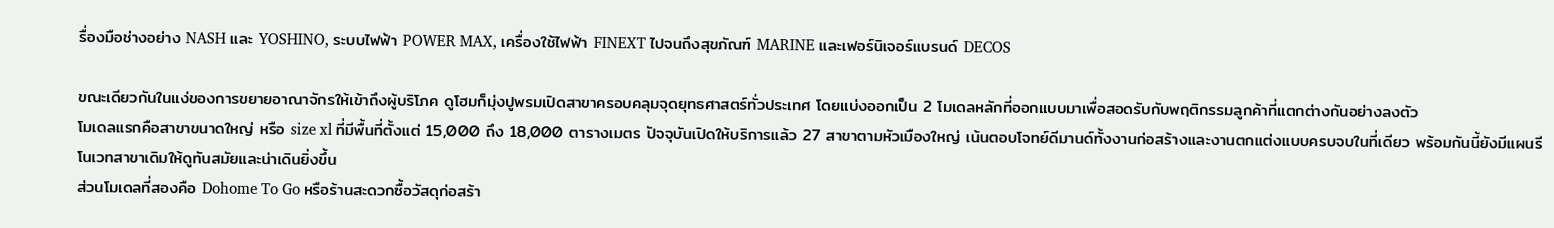รื่องมือช่างอย่าง NASH และ YOSHINO, ระบบไฟฟ้า POWER MAX, เครื่องใช้ไฟฟ้า FINEXT ไปจนถึงสุขภัณฑ์ MARINE และเฟอร์นิเจอร์แบรนด์ DECOS

ขณะเดียวกันในแง่ของการขยายอาณาจักรให้เข้าถึงผู้บริโภค ดูโฮมก็มุ่งปูพรมเปิดสาขาครอบคลุมจุดยุทธศาสตร์ทั่วประเทศ โดยแบ่งออกเป็น 2 โมเดลหลักที่ออกแบบมาเพื่อสอดรับกับพฤติกรรมลูกค้าที่แตกต่างกันอย่างลงตัว
โมเดลแรกคือสาขาขนาดใหญ่ หรือ size xl ที่มีพื้นที่ตั้งแต่ 15,000 ถึง 18,000 ตารางเมตร ปัจจุบันเปิดให้บริการแล้ว 27 สาขาตามหัวเมืองใหญ่ เน้นตอบโจทย์ดีมานด์ทั้งงานก่อสร้างและงานตกแต่งแบบครบจบในที่เดียว พร้อมกันนี้ยังมีแผนรีโนเวทสาขาเดิมให้ดูทันสมัยและน่าเดินยิ่งขึ้น
ส่วนโมเดลที่สองคือ Dohome To Go หรือร้านสะดวกซื้อวัสดุก่อสร้า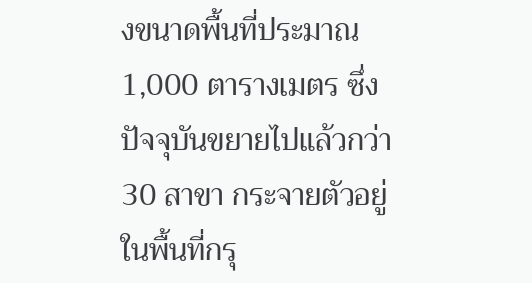งขนาดพื้นที่ประมาณ 1,000 ตารางเมตร ซึ่งปัจจุบันขยายไปแล้วกว่า 30 สาขา กระจายตัวอยู่ในพื้นที่กรุ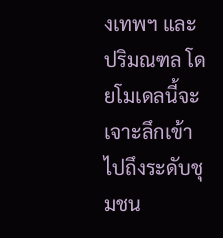งเทพฯ และปริมณฑล โดยโมเดลนี้จะเจาะลึกเข้าไปถึงระดับชุมชน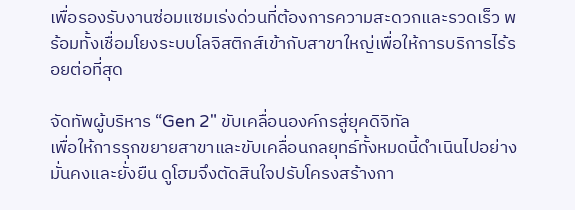เพื่อรองรับงานซ่อมแซมเร่งด่วนที่ต้องการความสะดวกและรวดเร็ว พร้อมทั้งเชื่อมโยงระบบโลจิสติกส์เข้ากับสาขาใหญ่เพื่อให้การบริการไร้รอยต่อที่สุด

จัดทัพผู้บริหาร “Gen 2" ขับเคลื่อนองค์กรสู่ยุคดิจิทัล
เพื่อให้การรุกขยายสาขาและขับเคลื่อนกลยุทธ์ทั้งหมดนี้ดำเนินไปอย่างมั่นคงและยั่งยืน ดูโฮมจึงตัดสินใจปรับโครงสร้างกา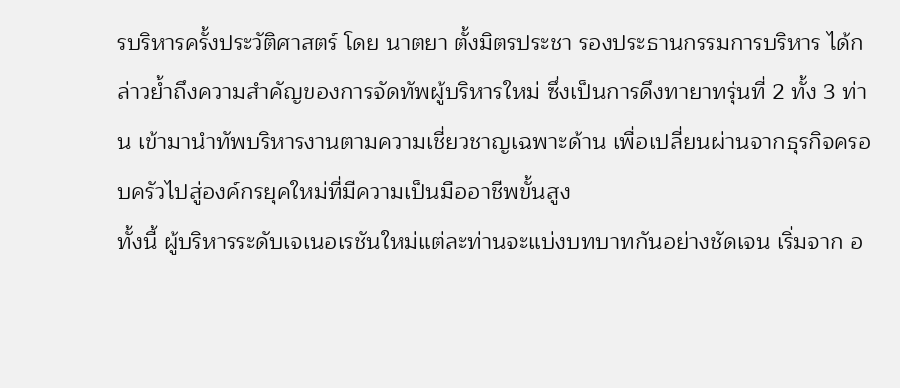รบริหารครั้งประวัติศาสตร์ โดย นาตยา ตั้งมิตรประชา รองประธานกรรมการบริหาร ได้กล่าวย้ำถึงความสำคัญของการจัดทัพผู้บริหารใหม่ ซึ่งเป็นการดึงทายาทรุ่นที่ 2 ทั้ง 3 ท่าน เข้ามานำทัพบริหารงานตามความเชี่ยวชาญเฉพาะด้าน เพื่อเปลี่ยนผ่านจากธุรกิจครอบครัวไปสู่องค์กรยุคใหม่ที่มีความเป็นมืออาชีพขั้นสูง
ทั้งนี้ ผู้บริหารระดับเจเนอเรชันใหม่แต่ละท่านจะแบ่งบทบาทกันอย่างชัดเจน เริ่มจาก อ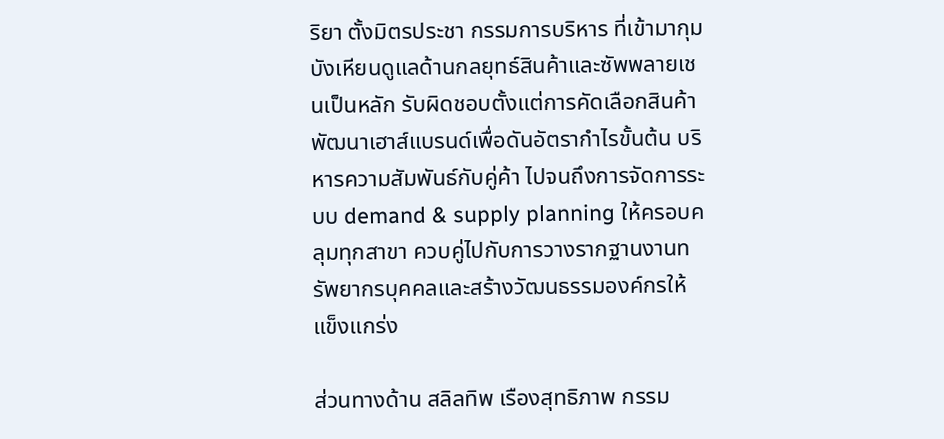ริยา ตั้งมิตรประชา กรรมการบริหาร ที่เข้ามากุมบังเหียนดูแลด้านกลยุทธ์สินค้าและซัพพลายเชนเป็นหลัก รับผิดชอบตั้งแต่การคัดเลือกสินค้า พัฒนาเฮาส์แบรนด์เพื่อดันอัตรากำไรขั้นต้น บริหารความสัมพันธ์กับคู่ค้า ไปจนถึงการจัดการระบบ demand & supply planning ให้ครอบคลุมทุกสาขา ควบคู่ไปกับการวางรากฐานงานทรัพยากรบุคคลและสร้างวัฒนธรรมองค์กรให้แข็งแกร่ง

ส่วนทางด้าน สลิลทิพ เรืองสุทธิภาพ กรรม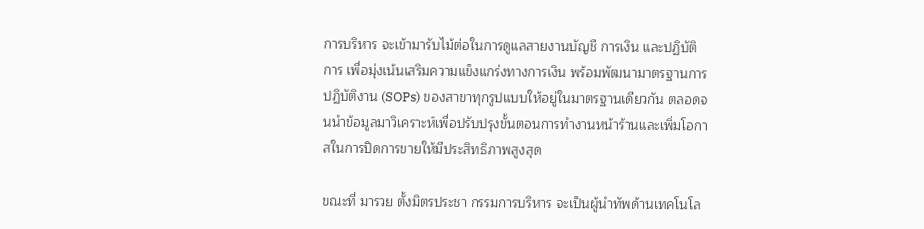การบริหาร จะเข้ามารับไม้ต่อในการดูแลสายงานบัญชี การเงิน และปฏิบัติการ เพื่อมุ่งเน้นเสริมความแข็งแกร่งทางการเงิน พร้อมพัฒนามาตรฐานการปฏิบัติงาน (SOPs) ของสาขาทุกรูปแบบให้อยู่ในมาตรฐานเดียวกัน ตลอดจนนำข้อมูลมาวิเคราะห์เพื่อปรับปรุงขั้นตอนการทำงานหน้าร้านและเพิ่มโอกาสในการปิดการขายให้มีประสิทธิภาพสูงสุด

ขณะที่ มารวย ตั้งมิตรประชา กรรมการบริหาร จะเป็นผู้นำทัพด้านเทคโนโล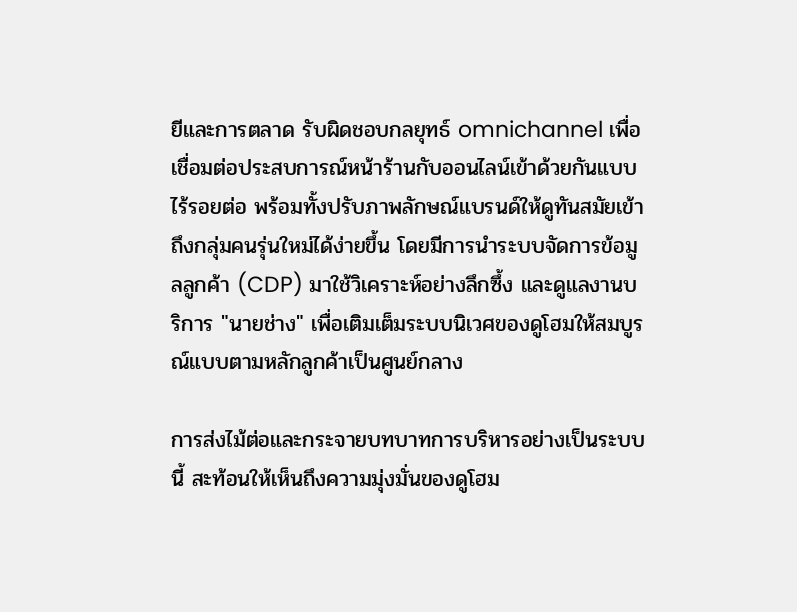ยีและการตลาด รับผิดชอบกลยุทธ์ omnichannel เพื่อเชื่อมต่อประสบการณ์หน้าร้านกับออนไลน์เข้าด้วยกันแบบไร้รอยต่อ พร้อมทั้งปรับภาพลักษณ์แบรนด์ให้ดูทันสมัยเข้าถึงกลุ่มคนรุ่นใหม่ได้ง่ายขึ้น โดยมีการนำระบบจัดการข้อมูลลูกค้า (CDP) มาใช้วิเคราะห์อย่างลึกซึ้ง และดูแลงานบริการ "นายช่าง" เพื่อเติมเต็มระบบนิเวศของดูโฮมให้สมบูรณ์แบบตามหลักลูกค้าเป็นศูนย์กลาง

การส่งไม้ต่อและกระจายบทบาทการบริหารอย่างเป็นระบบนี้ สะท้อนให้เห็นถึงความมุ่งมั่นของดูโฮม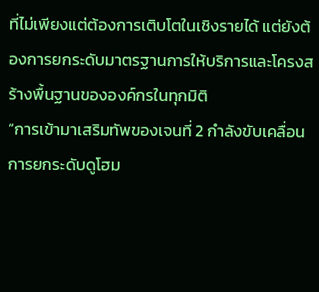ที่ไม่เพียงแต่ต้องการเติบโตในเชิงรายได้ แต่ยังต้องการยกระดับมาตรฐานการให้บริการและโครงสร้างพื้นฐานขององค์กรในทุกมิติ
“การเข้ามาเสริมทัพของเจนที่ 2 กำลังขับเคลื่อนการยกระดับดูโฮม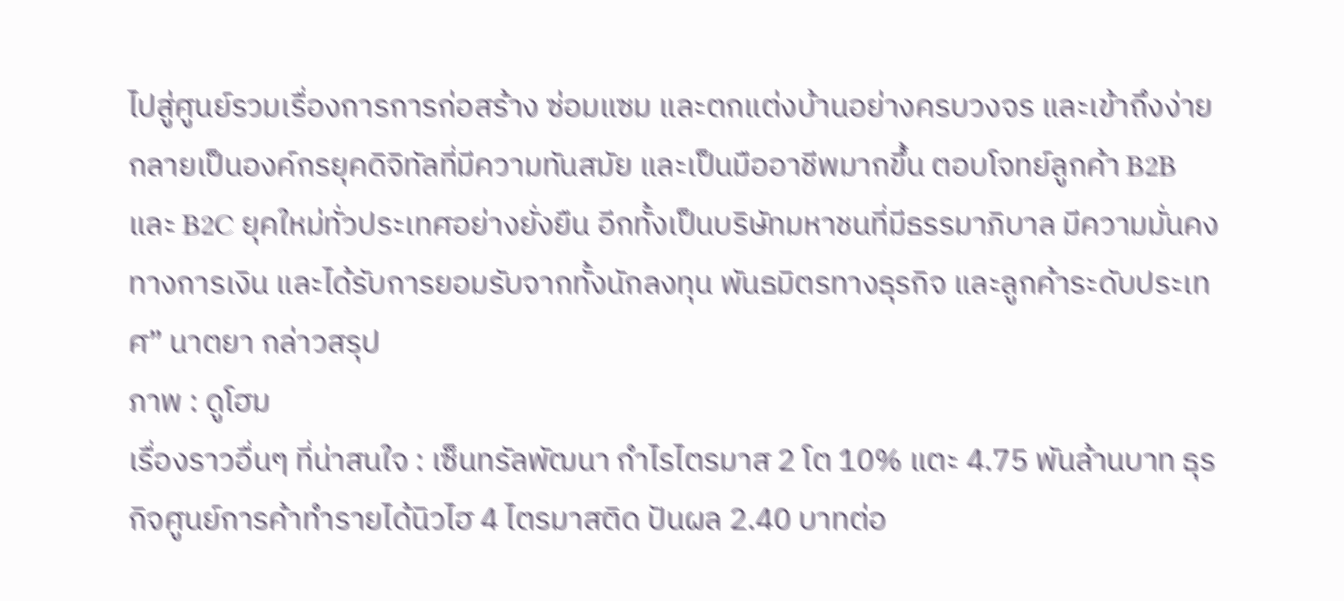ไปสู่ศูนย์รวมเรื่องการการก่อสร้าง ซ่อมแซม และตกแต่งบ้านอย่างครบวงจร และเข้าถึงง่าย กลายเป็นองค์กรยุคดิจิทัลที่มีความทันสมัย และเป็นมืออาชีพมากขึ้น ตอบโจทย์ลูกค้า B2B และ B2C ยุคใหม่ทั่วประเทศอย่างยั่งยืน อีกทั้งเป็นบริษัทมหาชนที่มีธรรมาภิบาล มีความมั่นคงทางการเงิน และได้รับการยอมรับจากทั้งนักลงทุน พันธมิตรทางธุรกิจ และลูกค้าระดับประเทศ” นาตยา กล่าวสรุป
ภาพ : ดูโฮม
เรื่องราวอื่นๆ ที่น่าสนใจ : เซ็นทรัลพัฒนา กำไรไตรมาส 2 โต 10% แตะ 4.75 พันล้านบาท ธุรกิจศูนย์การค้าทำรายได้นิวไฮ 4 ไตรมาสติด ปันผล 2.40 บาทต่อ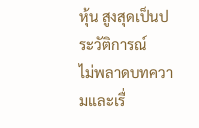หุ้น สูงสุดเป็นประวัติการณ์
ไม่พลาดบทความและเรื่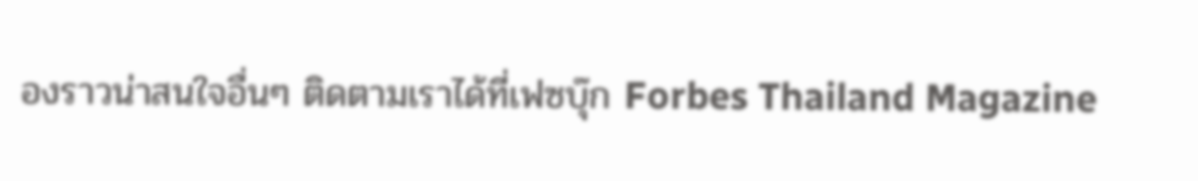องราวน่าสนใจอื่นๆ ติดตามเราได้ที่เฟซบุ๊ก Forbes Thailand Magazine